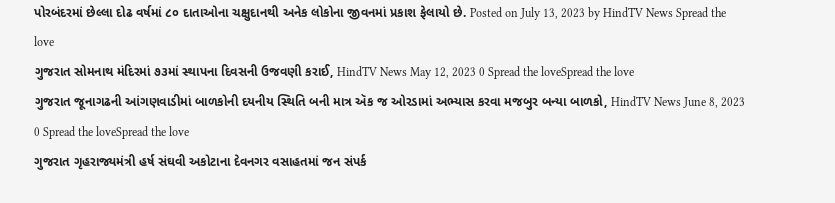પોરબંદરમાં છેલ્લા દોઢ વર્ષમાં ૮૦ દાતાઓના ચક્ષુદાનથી અનેક લોકોના જીવનમાં પ્રકાશ ફેલાયો છે. Posted on July 13, 2023 by HindTV News Spread the love
ગુજરાત સોમનાથ મંદિરમાં ૭૩માં સ્થાપના દિવસની ઉજવણી કરાઈ, HindTV News May 12, 2023 0 Spread the loveSpread the love
ગુજરાત જૂનાગઢની આંગણવાડીમાં બાળકોની દયનીય સ્થિતિ બની માત્ર ઍક જ ઓરડામાં અભ્યાસ કરવા મજબુર બન્યા બાળકો, HindTV News June 8, 2023 0 Spread the loveSpread the love
ગુજરાત ગૃહરાજ્યમંત્રી હર્ષ સંઘવી અકોટાના દેવનગર વસાહતમાં જન સંપર્ક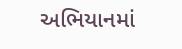અભિયાનમાં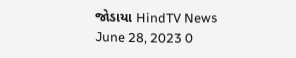જોડાયા HindTV News June 28, 2023 0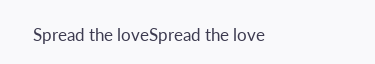Spread the loveSpread the love